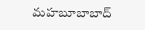మహబూబాబాద్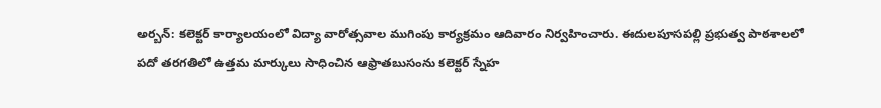అర్బన్: కలెక్టర్ కార్యాలయంలో విద్యా వారోత్సవాల ముగింపు కార్యక్రమం ఆదివారం నిర్వహించారు. ఈదులపూసపల్లి ప్రభుత్వ పాఠశాలలో పదో తరగతిలో ఉత్తమ మార్కులు సాధించిన ఆఫ్రాతబుసంను కలెక్టర్ స్నేహ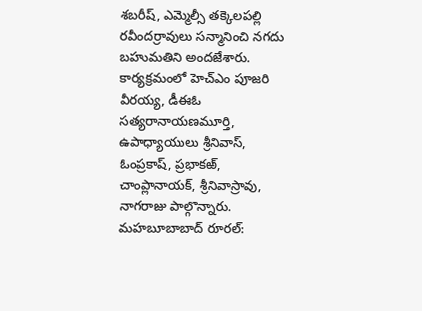శబరీష్, ఎమ్మెల్సీ తక్కెలపల్లి రవీందర్రావులు సన్మానించి నగదు బహుమతిని అందజేశారు. కార్యక్రమంలో హెచ్ఎం పూజరి వీరయ్య, డీఈఓ సత్యరానాయణమూర్తి, ఉపాధ్యాయులు శ్రీనివాస్, ఓంప్రకాష్, ప్రభాకఱ్, చాంప్లానాయక్, శ్రీనివాస్రావు, నాగరాజు పాల్గొన్నారు.
మహబూబాబాద్ రూరల్: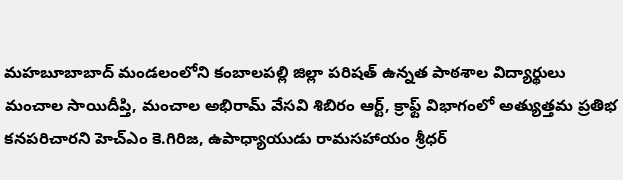మహబూబాబాద్ మండలంలోని కంబాలపల్లి జిల్లా పరిషత్ ఉన్నత పాఠశాల విద్యార్థులు మంచాల సాయిదీప్తి, మంచాల అభిరామ్ వేసవి శిబిరం ఆర్ట్, క్రాఫ్ట్ విభాగంలో అత్యుత్తమ ప్రతిభ కనపరిచారని హెచ్ఎం కె.గిరిజ, ఉపాధ్యాయుడు రామసహాయం శ్రీధర్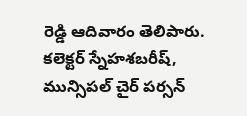రెడ్డి ఆదివారం తెలిపారు. కలెక్టర్ స్నేహశబరీష్, మున్సిపల్ చైర్ పర్సన్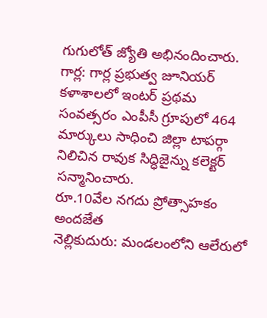గుగులోత్ జ్యోతి అభినందించారు.
గార్ల: గార్ల ప్రభుత్వ జూనియర్ కళాశాలలో ఇంటర్ ప్రథమ సంవత్సరం ఎంపీసీ గ్రూపులో 464 మార్కులు సాధించి జిల్లా టాపర్గా నిలిచిన రావుక సిద్ధిజైన్ను కలెక్టర్ సన్మానించారు.
రూ.10వేల నగదు ప్రోత్సాహకం అందజేత
నెల్లికుదురు: మండలంలోని ఆలేరులో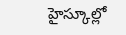హైస్కూల్లో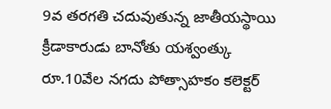9వ తరగతి చదువుతున్న జాతీయస్థాయి క్రీడాకారుడు బానోతు యశ్వంత్కు రూ.10వేల నగదు పోత్సాహకం కలెక్టర్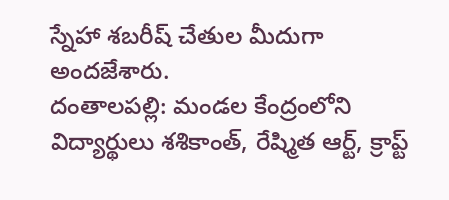స్నేహా శబరీష్ చేతుల మీదుగా అందజేశారు.
దంతాలపల్లి: మండల కేంద్రంలోని విద్యార్థులు శశికాంత్, రేష్మిత ఆర్ట్, క్రాప్ట్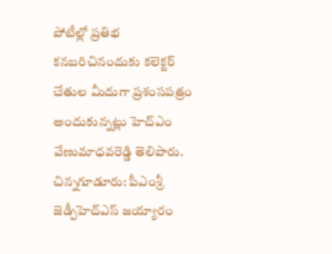పోటీల్లో ప్రతిభ కనబరిచినందుకు కలెక్టర్ చేతుల మీదుగా ప్రశంసపత్రం అందుకున్నట్లు హెచ్ఎం వేణుమాధవరెడ్డి తెలిపారు.
చిన్నగూడూరు: పీఎంశ్రీ జెడ్పీహెచ్ఎస్ జయ్యారం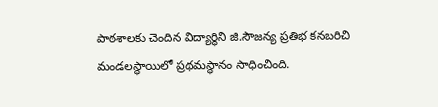పాఠశాలకు చెందిన విద్యార్థిని జి.సౌజన్య ప్రతిభ కనబరిచి మండలస్థాయిలో ప్రథమస్థానం సాధించింది.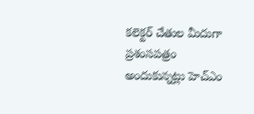కలెక్టర్ చేతుల మీదుగా ప్రశంసపత్రం అందుకున్నట్లు హెచ్ఎం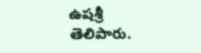ఉషశ్రీ తెలిపారు.